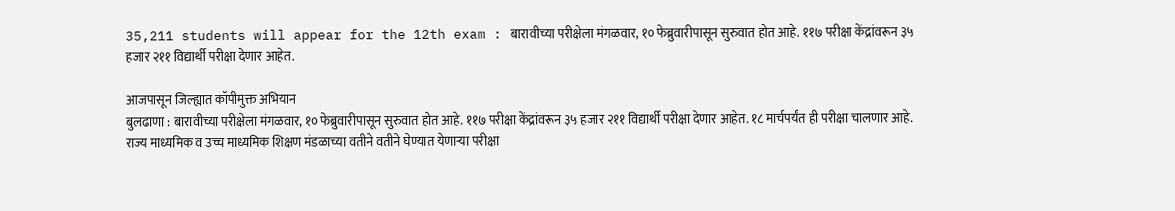35,211 students will appear for the 12th exam : बारावीच्या परीक्षेला मंगळवार, १० फेब्रुवारीपासून सुरुवात होत आहे. ११७ परीक्षा केंद्रांवरून ३५ हजार २११ विद्यार्थी परीक्षा देणार आहेत.

आजपासून जिल्ह्यात कॉपीमुक्त अभियान
बुलढाणा : बारावीच्या परीक्षेला मंगळवार, १० फेब्रुवारीपासून सुरुवात होत आहे. ११७ परीक्षा केंद्रांवरून ३५ हजार २११ विद्यार्थी परीक्षा देणार आहेत. १८ मार्चपर्यंत ही परीक्षा चालणार आहे. राज्य माध्यमिक व उच्च माध्यमिक शिक्षण मंडळाच्या वतीने वतीने घेण्यात येणाऱ्या परीक्षा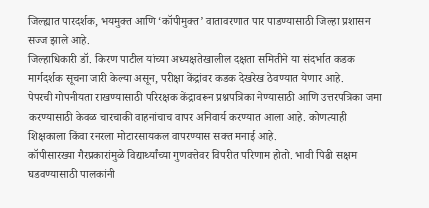जिल्ह्यात पारदर्शक, भयमुक्त आणि ‘कॉपीमुक्त’ वातावरणात पार पाडण्यासाठी जिल्हा प्रशासन सज्ज झाले आहे.
जिल्हाधिकारी डॉ. किरण पाटील यांच्या अध्यक्षतेखालील दक्षता समितीने या संदर्भात कडक मार्गदर्शक सूचना जारी केल्या असून, परीक्षा केंद्रांवर कडक देखरेख ठेवण्यात येणार आहे.
पेपरची गोपनीयता राखण्यासाठी परिरक्षक केंद्रावरून प्रश्नपत्रिका नेण्यासाठी आणि उत्तरपत्रिका जमा करण्यासाठी केवळ चारचाकी वाहनांचाच वापर अनिवार्य करण्यात आला आहे. कोणत्याही शिक्षकाला किंवा रनरला मोटारसायकल वापरण्यास सक्त मनाई आहे.
कॉपीसारख्या गैरप्रकारांमुळे विद्यार्थ्यांच्या गुणवत्तेवर विपरीत परिणाम होतो. भावी पिढी सक्षम घडवण्यासाठी पालकांनी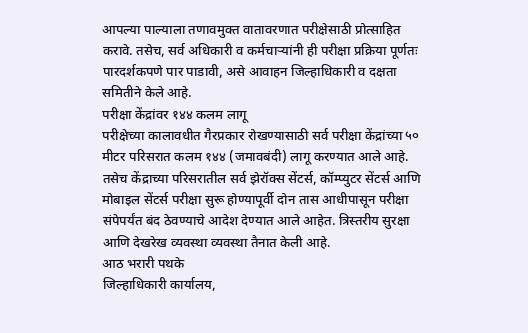आपल्या पाल्याला तणावमुक्त वातावरणात परीक्षेसाठी प्रोत्साहित करावे. तसेच, सर्व अधिकारी व कर्मचाऱ्यांनी ही परीक्षा प्रक्रिया पूर्णतः पारदर्शकपणे पार पाडावी, असे आवाहन जिल्हाधिकारी व दक्षता समितीने केले आहे.
परीक्षा केंद्रांवर १४४ कलम लागू
परीक्षेच्या कालावधीत गैरप्रकार रोखण्यासाठी सर्व परीक्षा केंद्रांच्या ५० मीटर परिसरात कलम १४४ (जमावबंदी) लागू करण्यात आले आहे. तसेच केंद्राच्या परिसरातील सर्व झेरॉक्स सेंटर्स, कॉम्प्युटर सेंटर्स आणि मोबाइल सेंटर्स परीक्षा सुरू होण्यापूर्वी दोन तास आधीपासून परीक्षा संपेपर्यंत बंद ठेवण्याचे आदेश देण्यात आले आहेत. त्रिस्तरीय सुरक्षा आणि देखरेख व्यवस्था व्यवस्था तैनात केली आहे.
आठ भरारी पथके
जिल्हाधिकारी कार्यालय,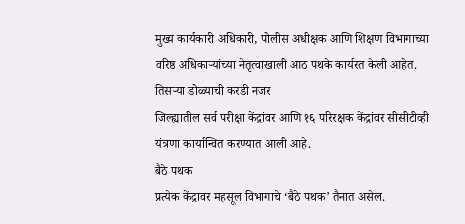मुख्य कार्यकारी अधिकारी, पोलीस अधीक्षक आणि शिक्षण विभागाच्या वरिष्ठ अधिकाऱ्यांच्या नेतृत्वाखाली आठ पथके कार्यरत केली आहेत.
तिसऱ्या डोळ्याची करडी नजर
जिल्ह्यातील सर्व परीक्षा केंद्रांवर आणि १६ परिरक्षक केंद्रांवर सीसीटीव्ही यंत्रणा कार्यान्वित करण्यात आली आहे.
बैठे पथक
प्रत्येक केंद्रावर महसूल विभागाचे ‘बैठे पथक’ तैनात असेल.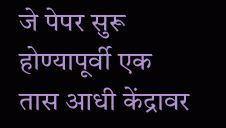जे पेपर सुरू होण्यापूर्वी एक तास आधी केंद्रावर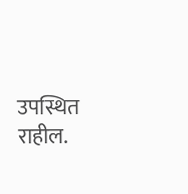उपस्थित राहील.